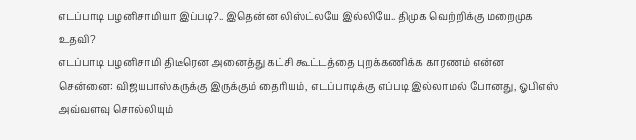எடப்பாடி பழனிசாமியா இப்படி?.. இதென்ன லிஸ்ட்லயே இல்லியே.. திமுக வெற்றிக்கு மறைமுக உதவி?
எடப்பாடி பழனிசாமி திடீரென அனைத்து கட்சி கூட்டத்தை புறக்கணிக்க காரணம் என்ன
சென்னை: விஜயபாஸ்கருக்கு இருக்கும் தைரியம், எடப்பாடிக்கு எப்படி இல்லாமல் போனது, ஓபிஎஸ் அவ்வளவு சொல்லியும்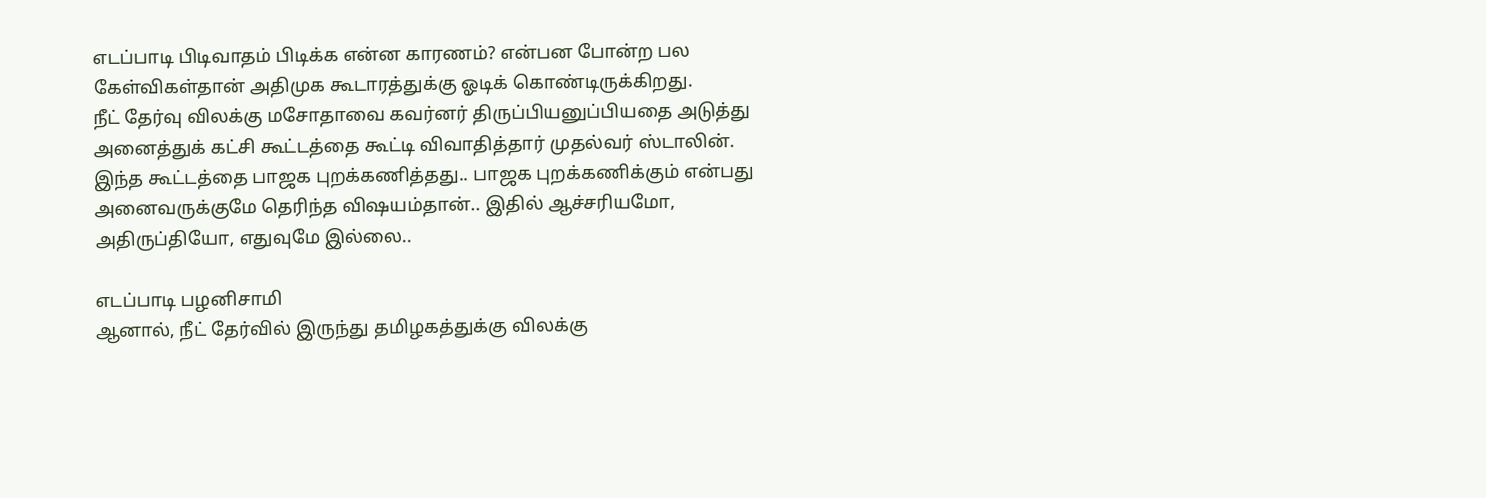எடப்பாடி பிடிவாதம் பிடிக்க என்ன காரணம்? என்பன போன்ற பல கேள்விகள்தான் அதிமுக கூடாரத்துக்கு ஓடிக் கொண்டிருக்கிறது.
நீட் தேர்வு விலக்கு மசோதாவை கவர்னர் திருப்பியனுப்பியதை அடுத்து அனைத்துக் கட்சி கூட்டத்தை கூட்டி விவாதித்தார் முதல்வர் ஸ்டாலின்.
இந்த கூட்டத்தை பாஜக புறக்கணித்தது.. பாஜக புறக்கணிக்கும் என்பது அனைவருக்குமே தெரிந்த விஷயம்தான்.. இதில் ஆச்சரியமோ, அதிருப்தியோ, எதுவுமே இல்லை..

எடப்பாடி பழனிசாமி
ஆனால், நீட் தேர்வில் இருந்து தமிழகத்துக்கு விலக்கு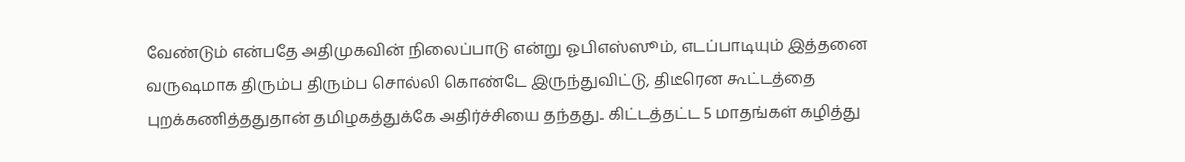வேண்டும் என்பதே அதிமுகவின் நிலைப்பாடு என்று ஓபிஎஸ்ஸூம், எடப்பாடியும் இத்தனை வருஷமாக திரும்ப திரும்ப சொல்லி கொண்டே இருந்துவிட்டு, திடீரென கூட்டத்தை புறக்கணித்ததுதான் தமிழகத்துக்கே அதிர்ச்சியை தந்தது.. கிட்டத்தட்ட 5 மாதங்கள் கழித்து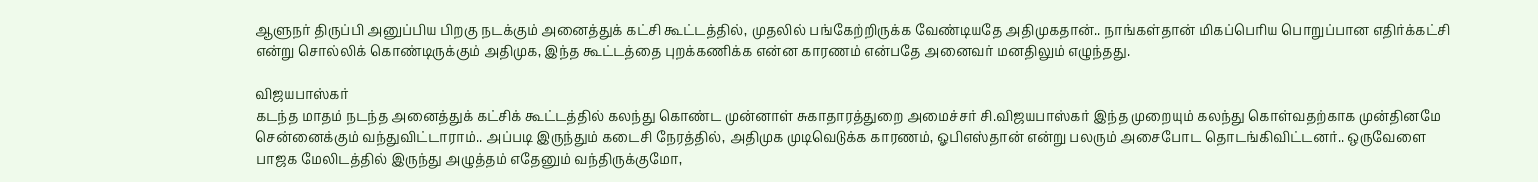ஆளுநர் திருப்பி அனுப்பிய பிறகு நடக்கும் அனைத்துக் கட்சி கூட்டத்தில், முதலில் பங்கேற்றிருக்க வேண்டியதே அதிமுகதான்.. நாங்கள்தான் மிகப்பெரிய பொறுப்பான எதிர்க்கட்சி என்று சொல்லிக் கொண்டிருக்கும் அதிமுக, இந்த கூட்டத்தை புறக்கணிக்க என்ன காரணம் என்பதே அனைவர் மனதிலும் எழுந்தது.

விஜயபாஸ்கர்
கடந்த மாதம் நடந்த அனைத்துக் கட்சிக் கூட்டத்தில் கலந்து கொண்ட முன்னாள் சுகாதாரத்துறை அமைச்சர் சி.விஜயபாஸ்கர் இந்த முறையும் கலந்து கொள்வதற்காக முன்தினமே சென்னைக்கும் வந்துவிட்டாராம்.. அப்படி இருந்தும் கடைசி நேரத்தில், அதிமுக முடிவெடுக்க காரணம், ஓபிஎஸ்தான் என்று பலரும் அசைபோட தொடங்கிவிட்டனர்.. ஒருவேளை பாஜக மேலிடத்தில் இருந்து அழுத்தம் எதேனும் வந்திருக்குமோ,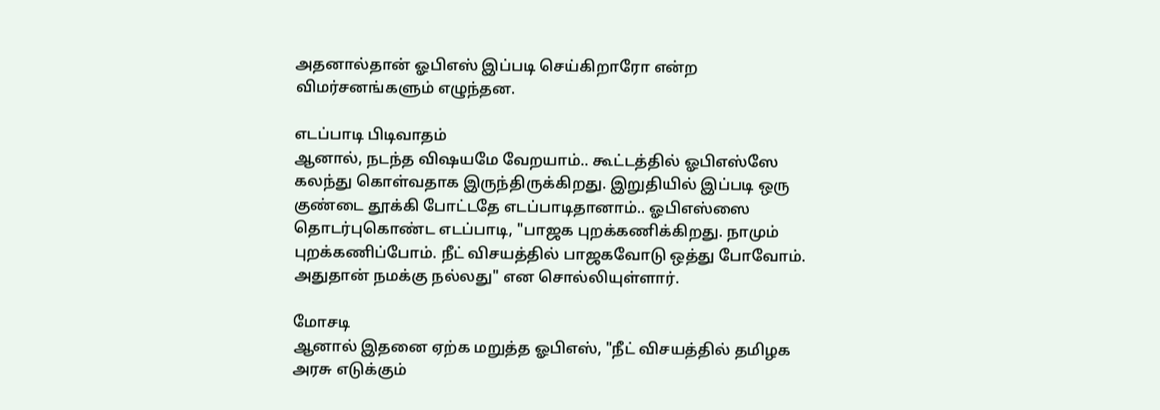அதனால்தான் ஓபிஎஸ் இப்படி செய்கிறாரோ என்ற விமர்சனங்களும் எழுந்தன.

எடப்பாடி பிடிவாதம்
ஆனால், நடந்த விஷயமே வேறயாம்.. கூட்டத்தில் ஓபிஎஸ்ஸே கலந்து கொள்வதாக இருந்திருக்கிறது. இறுதியில் இப்படி ஒரு குண்டை தூக்கி போட்டதே எடப்பாடிதானாம்.. ஓபிஎஸ்ஸை தொடர்புகொண்ட எடப்பாடி, "பாஜக புறக்கணிக்கிறது. நாமும் புறக்கணிப்போம். நீட் விசயத்தில் பாஜகவோடு ஒத்து போவோம். அதுதான் நமக்கு நல்லது" என சொல்லியுள்ளார்.

மோசடி
ஆனால் இதனை ஏற்க மறுத்த ஓபிஎஸ், "நீட் விசயத்தில் தமிழக அரசு எடுக்கும்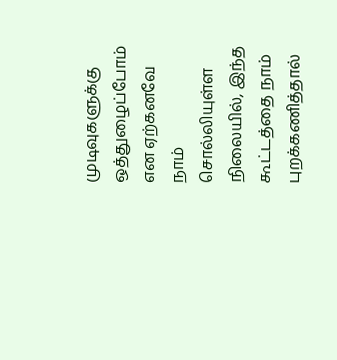முடிவுகளுக்கு ஒத்துழைப்போம் என ஏற்கனவே நாம் சொல்லியுள்ள நிலையில், இந்த கூட்டத்தை நாம் புறக்கணித்தால்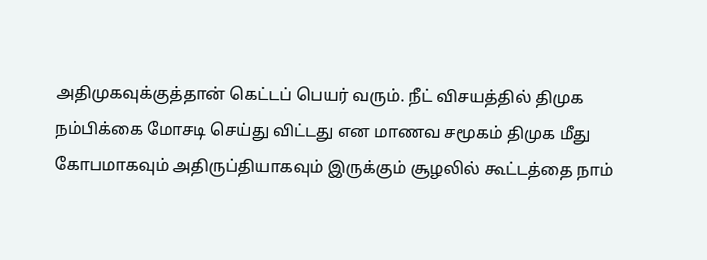அதிமுகவுக்குத்தான் கெட்டப் பெயர் வரும். நீட் விசயத்தில் திமுக நம்பிக்கை மோசடி செய்து விட்டது என மாணவ சமூகம் திமுக மீது கோபமாகவும் அதிருப்தியாகவும் இருக்கும் சூழலில் கூட்டத்தை நாம்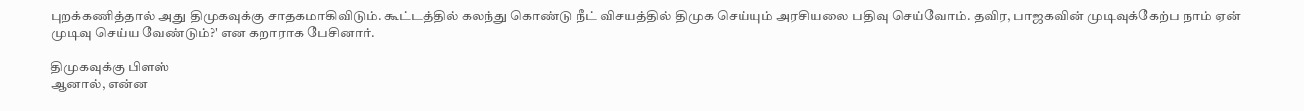புறக்கணித்தால் அது திமுகவுக்கு சாதகமாகிவிடும். கூட்டத்தில் கலந்து கொண்டு நீட் விசயத்தில் திமுக செய்யும் அரசியலை பதிவு செய்வோம். தவிர, பாஜகவின் முடிவுக்கேற்ப நாம் ஏன் முடிவு செய்ய வேண்டும்?' என கறாராக பேசினார்.

திமுகவுக்கு பிளஸ்
ஆனால், என்ன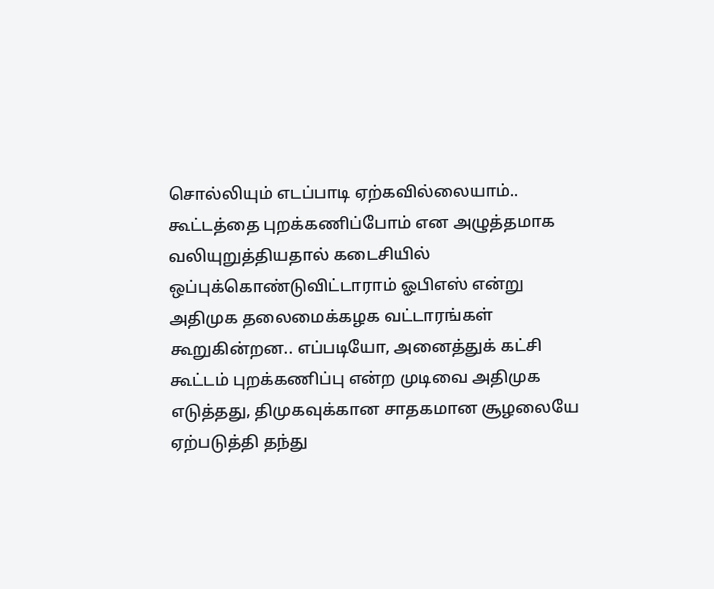சொல்லியும் எடப்பாடி ஏற்கவில்லையாம்.. கூட்டத்தை புறக்கணிப்போம் என அழுத்தமாக வலியுறுத்தியதால் கடைசியில் ஒப்புக்கொண்டுவிட்டாராம் ஓபிஎஸ் என்று அதிமுக தலைமைக்கழக வட்டாரங்கள் கூறுகின்றன.. எப்படியோ, அனைத்துக் கட்சி கூட்டம் புறக்கணிப்பு என்ற முடிவை அதிமுக எடுத்தது, திமுகவுக்கான சாதகமான சூழலையே ஏற்படுத்தி தந்து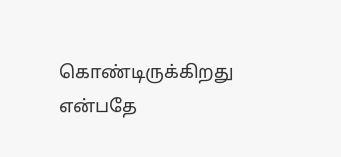கொண்டிருக்கிறது என்பதே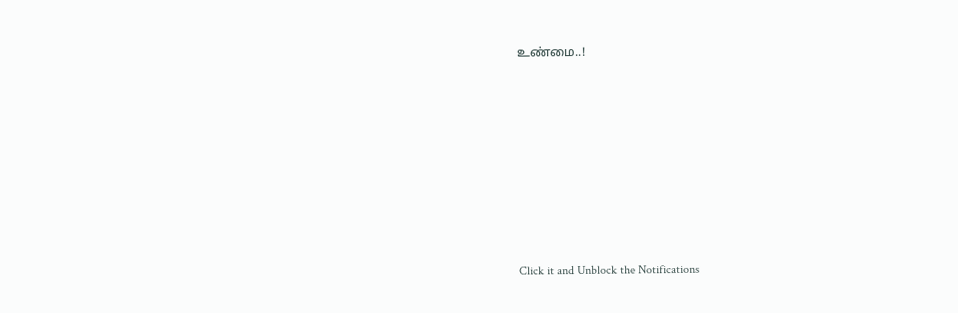உண்மை..!












Click it and Unblock the Notifications